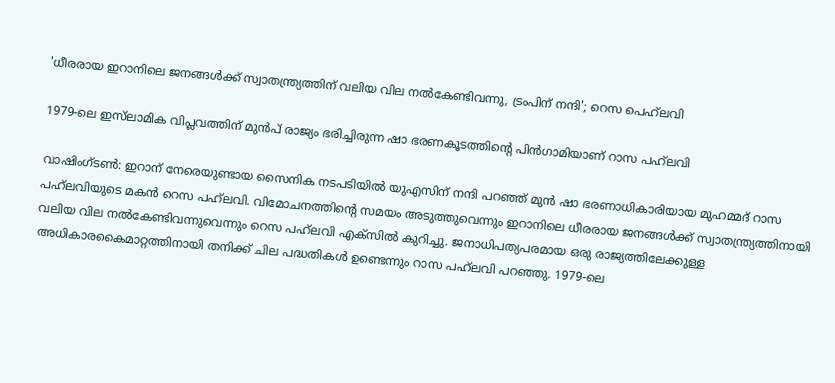'ധീരരായ ഇറാനിലെ ജനങ്ങൾക്ക് സ്വാതന്ത്ര്യത്തിന് വലിയ വില നൽകേണ്ടിവന്നു, ട്രംപിന് നന്ദി'; റെസ പെഹ്‌ലവി

1979-ലെ ഇസ്‌ലാമിക വിപ്ലവത്തിന് മുൻപ് രാജ്യം ഭരിച്ചിരുന്ന ഷാ ഭരണകൂടത്തിന്റെ പിൻഗാമിയാണ് റാസ പഹ്‌ലവി

വാഷിംഗ്ടൺ: ഇറാന് നേരെയുണ്ടായ സൈനിക നടപടിയിൽ യുഎസിന് നന്ദി പറഞ്ഞ് മുൻ ഷാ ഭരണാധികാരിയായ മുഹമ്മദ് റാസ പഹ്‌ലവിയുടെ മകൻ റെസ പഹ്‌ലവി. വിമോചനത്തിന്റെ സമയം അടുത്തുവെന്നും ഇറാനിലെ ധീരരായ ജനങ്ങൾക്ക് സ്വാതന്ത്ര്യത്തിനായി വലിയ വില നൽകേണ്ടിവന്നുവെന്നും റെസ പഹ്‌ലവി എക്‌സിൽ കുറിച്ചു. ജനാധിപത്യപരമായ ഒരു രാജ്യത്തിലേക്കുള്ള അധികാരകൈമാറ്റത്തിനായി തനിക്ക് ചില പദ്ധതികൾ ഉണ്ടെന്നും റാസ പഹ്‌ലവി പറഞ്ഞു. 1979-ലെ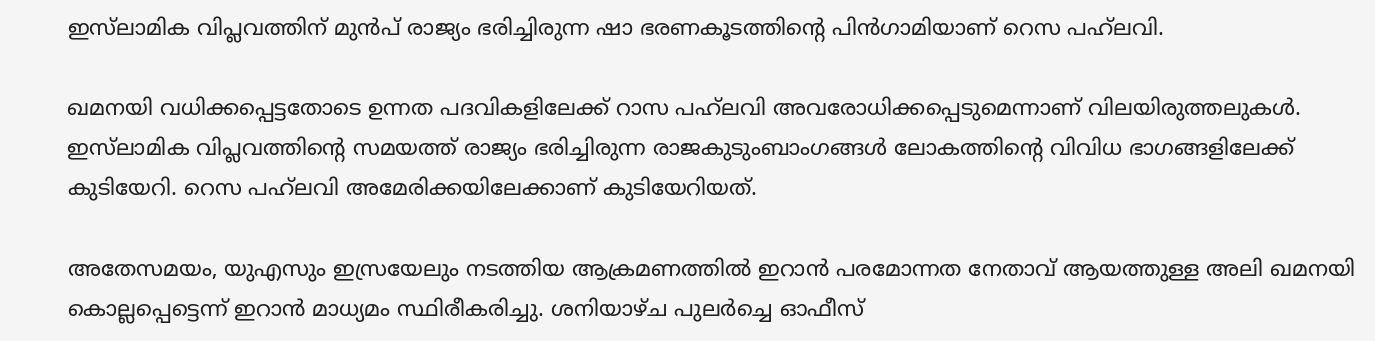ഇസ്‌ലാമിക വിപ്ലവത്തിന് മുൻപ് രാജ്യം ഭരിച്ചിരുന്ന ഷാ ഭരണകൂടത്തിന്റെ പിൻഗാമിയാണ് റെസ പഹ്‌ലവി.

ഖമനയി വധിക്കപ്പെട്ടതോടെ ഉന്നത പദവികളിലേക്ക് റാസ പഹ്‌ലവി അവരോധിക്കപ്പെടുമെന്നാണ് വിലയിരുത്തലുകൾ. ഇസ്‌ലാമിക വിപ്ലവത്തിന്റെ സമയത്ത് രാജ്യം ഭരിച്ചിരുന്ന രാജകുടുംബാംഗങ്ങൾ ലോകത്തിന്റെ വിവിധ ഭാഗങ്ങളിലേക്ക് കുടിയേറി. റെസ പഹ്‌ലവി അമേരിക്കയിലേക്കാണ് കുടിയേറിയത്.

അതേസമയം, യുഎസും ഇസ്രയേലും നടത്തിയ ആക്രമണത്തിൽ ഇറാൻ പരമോന്നത നേതാവ് ആയത്തുള്ള അലി ഖമനയി കൊല്ലപ്പെട്ടെന്ന് ഇറാൻ മാധ്യമം സ്ഥിരീകരിച്ചു. ശനിയാഴ്ച പുലർച്ചെ ഓഫീസ്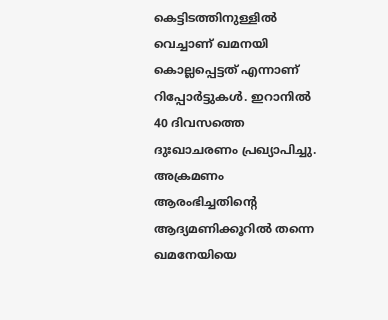കെട്ടിടത്തിനുള്ളിൽ വെച്ചാണ് ഖമനയി കൊല്ലപ്പെട്ടത് എന്നാണ് റിപ്പോർട്ടുകൾ. ഇറാനില്‍ 40 ദിവസത്തെ ദുഃഖാചരണം പ്രഖ്യാപിച്ചു. അക്രമണം ആരംഭിച്ചതിൻ്റെ ആദ്യമണിക്കൂറിൽ തന്നെ ഖമനേയിയെ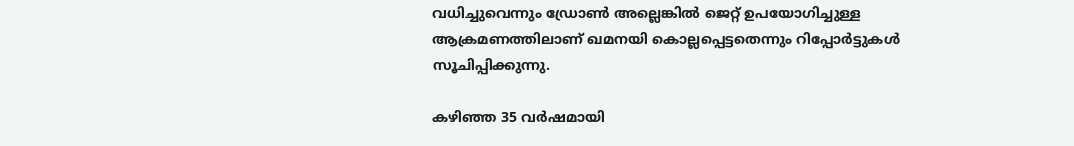വധിച്ചുവെന്നും ഡ്രോൺ അല്ലെങ്കിൽ ജെറ്റ് ഉപയോഗിച്ചുള്ള ആക്രമണത്തിലാണ് ഖമനയി കൊല്ലപ്പെട്ടതെന്നും റിപ്പോർട്ടുകൾ സൂചിപ്പിക്കുന്നു.

കഴിഞ്ഞ 35 വർഷമായി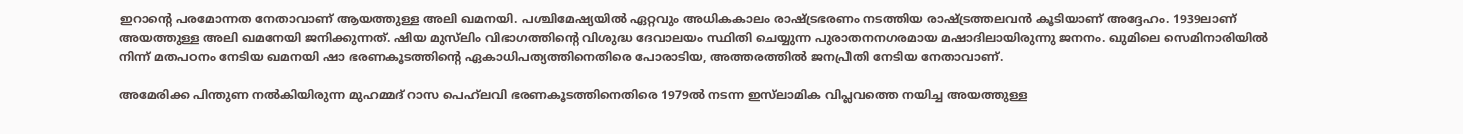ഇറാന്റെ പരമോന്നത നേതാവാണ് ആയത്തുള്ള അലി ഖമനയി. പശ്ചിമേഷ്യയിൽ ഏറ്റവും അധികകാലം രാഷ്ട്രഭരണം നടത്തിയ രാഷ്ട്രത്തലവൻ കൂടിയാണ് അദ്ദേഹം. 1939ലാണ് അയത്തുള്ള അലി ഖമനേയി ജനിക്കുന്നത്. ഷിയ മുസ്‌ലിം വിഭാഗത്തിന്‍റെ വിശുദ്ധ ദേവാലയം സ്ഥിതി ചെയ്യുന്ന പുരാതനനഗരമായ മഷാദിലായിരുന്നു ജനനം. ഖുമിലെ സെമിനാരിയിൽ നിന്ന് മതപഠനം നേടിയ ഖമനയി ഷാ ഭരണകൂടത്തിന്റെ ഏകാധിപത്യത്തിനെതിരെ പോരാടിയ, അത്തരത്തിൽ ജനപ്രീതി നേടിയ നേതാവാണ്.

അമേരിക്ക പിന്തുണ നൽകിയിരുന്ന മുഹമ്മദ് റാസ പെഹ്‌ലവി ഭരണകൂടത്തിനെതിരെ 1979ൽ നടന്ന ഇസ്‌ലാമിക വിപ്ലവത്തെ നയിച്ച അയത്തുള്ള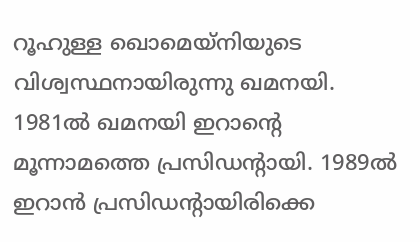റൂഹുള്ള ഖൊമെയ്നിയുടെ വിശ്വസ്ഥനായിരുന്നു ഖമനയി. 1981ൽ ഖമനയി ഇറാന്റെ മൂന്നാമത്തെ പ്രസിഡന്റായി. 1989ൽ ഇറാൻ പ്രസിഡന്റായിരിക്കെ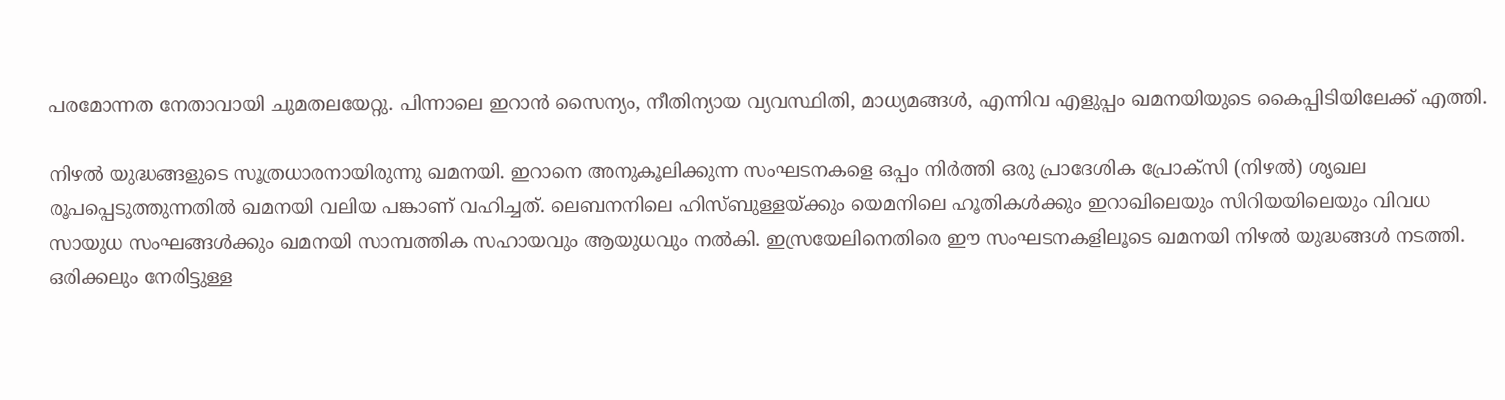പരമോന്നത നേതാവായി ചുമതലയേറ്റു. പിന്നാലെ ഇറാൻ സൈന്യം, നീതിന്യായ വ്യവസ്ഥിതി, മാധ്യമങ്ങൾ, എന്നിവ എളുപ്പം ഖമനയിയുടെ കൈപ്പിടിയിലേക്ക് എത്തി.

നിഴൽ യുദ്ധങ്ങളുടെ സൂത്രധാരനായിരുന്നു ഖമനയി. ഇറാനെ അനുകൂലിക്കുന്ന സംഘടനകളെ ഒപ്പം നിർത്തി ഒരു പ്രാദേശിക പ്രോക്സി (നിഴൽ) ശൃഖല രൂപപ്പെടുത്തുന്നതിൽ ഖമനയി വലിയ പങ്കാണ് വഹിച്ചത്. ലെബനനിലെ ഹിസ്ബുള്ളയ്ക്കും യെമനിലെ ഹൂതികൾക്കും ഇറാഖിലെയും സിറിയയിലെയും വിവധ സായുധ സംഘങ്ങൾക്കും ഖമനയി സാമ്പത്തിക സഹായവും ആയുധവും നൽകി. ഇസ്രയേലിനെതിരെ ഈ സംഘടനകളിലൂടെ ഖമനയി നിഴൽ യുദ്ധങ്ങൾ നടത്തി. ഒരിക്കലും നേരിട്ടുള്ള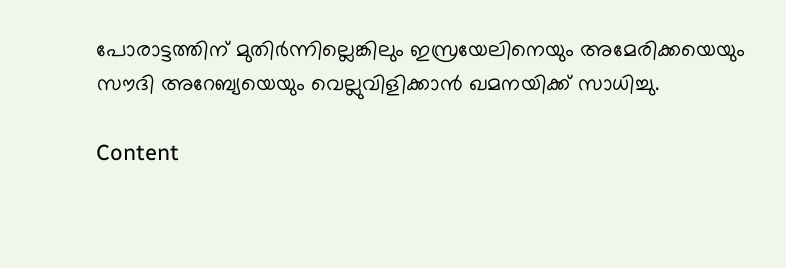പോരാട്ടത്തിന് മുതിർന്നില്ലെങ്കിലും ഇസ്രയേലിനെയും അമേരിക്കയെയും സൗദി അറേബ്യയെയും വെല്ലുവിളിക്കാൻ ഖമനയിക്ക് സാധിച്ചു.

Content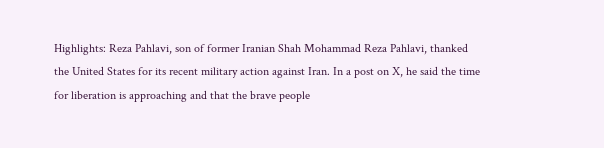Highlights: Reza Pahlavi, son of former Iranian Shah Mohammad Reza Pahlavi, thanked the United States for its recent military action against Iran. In a post on X, he said the time for liberation is approaching and that the brave people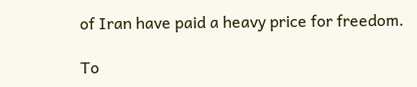of Iran have paid a heavy price for freedom.

To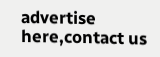advertise here,contact us